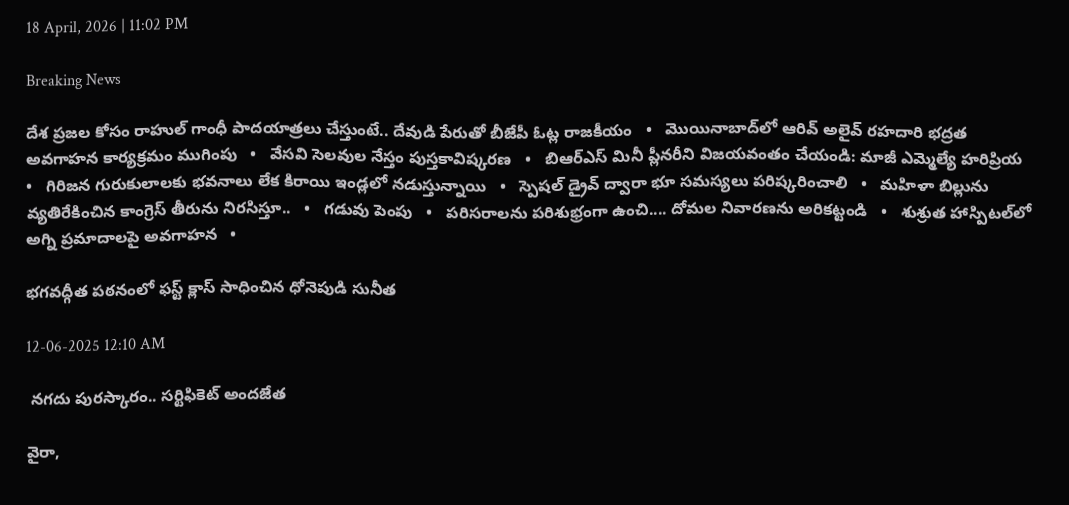18 April, 2026 | 11:02 PM

Breaking News

దేశ ప్రజల కోసం రాహుల్ గాంధీ పాదయాత్రలు చేస్తుంటే.. దేవుడి పేరుతో బీజేపీ ఓట్ల రాజకీయం   •   మొయినాబాద్‌లో ఆరివ్ అలైవ్ రహదారి భద్రత అవగాహన కార్యక్రమం ముగింపు   •   వేసవి సెలవుల నేస్తం పుస్తకావిష్కరణ   •   బిఆర్ఎస్ మినీ ప్లీనరీని విజయవంతం చేయండి: మాజీ ఎమ్మెల్యే హరిప్రియ   •   గిరిజన గురుకులాలకు భవనాలు లేక కిరాయి ఇండ్లలో నడుస్తున్నాయి   •   స్పెషల్ డ్రైవ్ ద్వారా భూ సమస్యలు పరిష్కరించాలి   •   మహిళా బిల్లును వ్యతిరేకించిన కాంగ్రెస్ తీరును నిరసిస్తూ..   •   గడువు పెంపు   •   పరిసరాలను పరిశుభ్రంగా ఉంచి.... దోమల నివారణను అరికట్టండి   •   శుశ్రుత హాస్పిటల్‌లో అగ్ని ప్రమాదాలపై అవగాహన   •

భగవద్గీత పఠనంలో ఫస్ట్ క్లాస్ సాధించిన ధోనెపుడి సునీత

12-06-2025 12:10 AM

 నగదు పురస్కారం.. సర్టిఫికెట్ అందజేత

వైరా,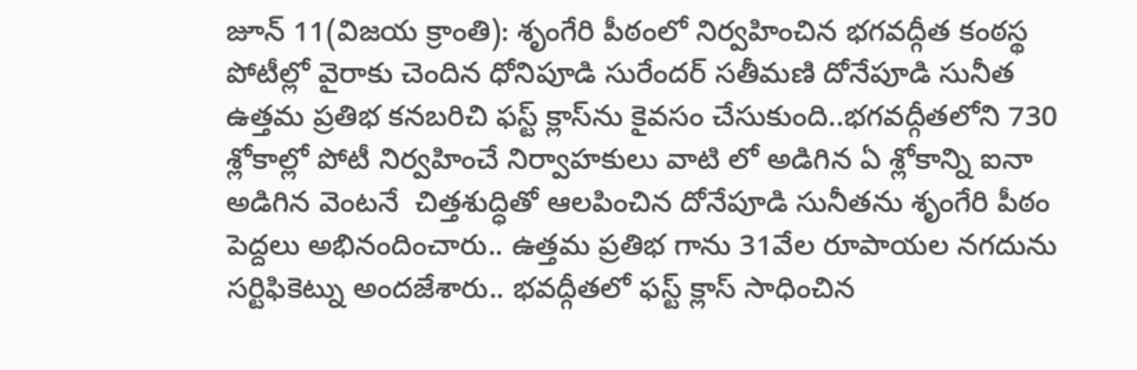జూన్ 11(విజయ క్రాంతి): శృంగేరి పీఠంలో నిర్వహించిన భగవద్గీత కంఠస్థ పోటీల్లో వైరాకు చెందిన ధోనిపూడి సురేందర్ సతీమణి దోనేపూడి సునీత ఉత్తమ ప్రతిభ కనబరిచి ఫస్ట్ క్లాస్‌ను కైవసం చేసుకుంది..భగవద్గీతలోని 730 శ్లోకాల్లో పోటీ నిర్వహించే నిర్వాహకులు వాటి లో అడిగిన ఏ శ్లోకాన్ని ఐనా అడిగిన వెంటనే  చిత్తశుద్ధితో ఆలపించిన దోనేపూడి సునీతను శృంగేరి పీఠం పెద్దలు అభినందించారు.. ఉత్తమ ప్రతిభ గాను 31వేల రూపాయల నగదును సర్టిఫికెట్ను అందజేశారు.. భవద్గీతలో ఫస్ట్ క్లాస్ సాధించిన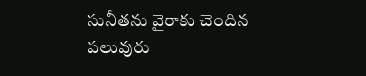సునీతను వైరాకు చెందిన పలువురు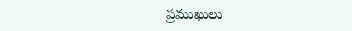ప్రముఖులు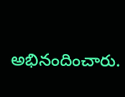అభినందించారు.